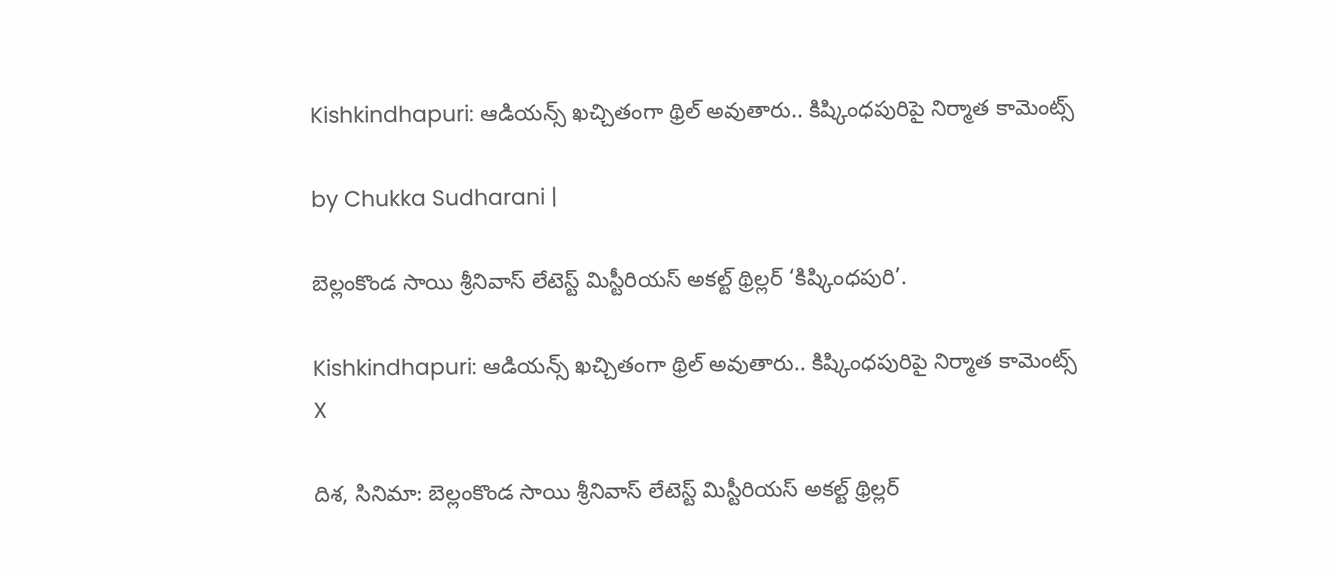Kishkindhapuri: ఆడియన్స్ ఖచ్చితంగా థ్రిల్ అవుతారు.. కిష్కింధపురిపై నిర్మాత కామెంట్స్

by Chukka Sudharani |

బెల్లంకొండ సాయి శ్రీనివాస్ లేటెస్ట్ మిస్టీరియస్ అకల్ట్ థ్రిల్లర్ ‘కిష్కింధపురి’.

Kishkindhapuri: ఆడియన్స్ ఖచ్చితంగా థ్రిల్ అవుతారు.. కిష్కింధపురిపై నిర్మాత కామెంట్స్
X

దిశ, సినిమా: బెల్లంకొండ సాయి శ్రీనివాస్ లేటెస్ట్ మిస్టీరియస్ అకల్ట్ థ్రిల్లర్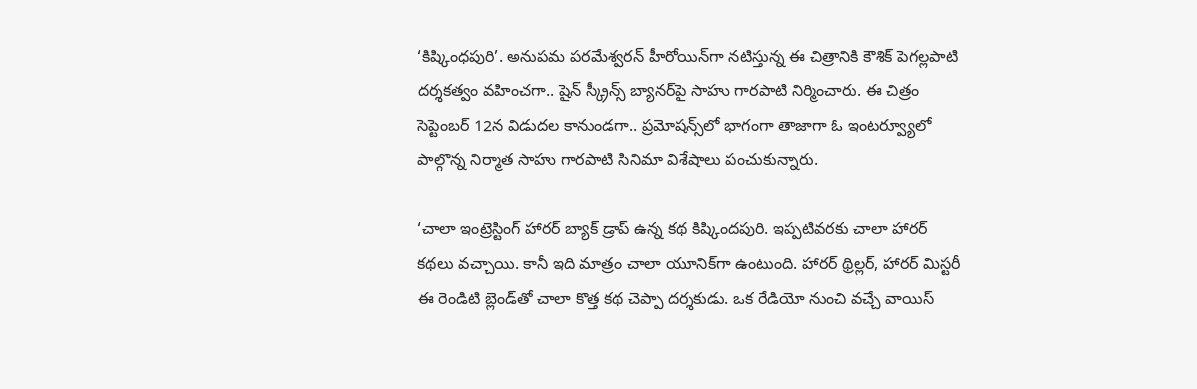‘కిష్కింధపురి’. అనుపమ పరమేశ్వరన్ హీరోయిన్‌గా నటిస్తున్న ఈ చిత్రానికి కౌశిక్ పెగల్లపాటి దర్శకత్వం వహించగా.. షైన్ స్క్రీన్స్ బ్యానర్‌పై సాహు గారపాటి నిర్మించారు. ఈ చిత్రం సెప్టెంబర్ 12న విడుదల కానుండగా.. ప్రమోషన్స్‌లో భాగంగా తాజాగా ఓ ఇంటర్వ్యూలో పాల్గొన్న నిర్మాత సాహు గారపాటి సినిమా విశేషాలు పంచుకున్నారు.

‘చాలా ఇంట్రెస్టింగ్ హారర్ బ్యాక్ డ్రాప్‌ ఉన్న కథ కిష్కిందపురి. ఇప్పటివరకు చాలా హారర్ కథలు వచ్చాయి. కానీ ఇది మాత్రం చాలా యూనిక్‌గా ఉంటుంది. హారర్ థ్రిల్లర్, హారర్ మిస్టరీ ఈ రెండిటి బ్లెండ్‌తో చాలా కొత్త కథ చెప్పా దర్శకుడు. ఒక రేడియో నుంచి వచ్చే వాయిస్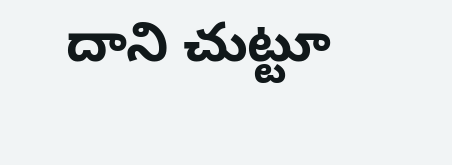దాని చుట్టూ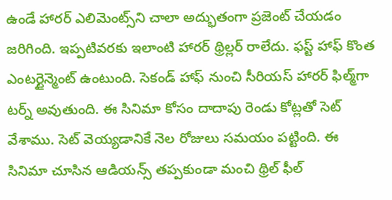ఉండే హారర్ ఎలిమెంట్స్‌ని చాలా అద్భుతంగా ప్రజెంట్ చేయడం జరిగింది. ఇప్పటివరకు ఇలాంటి హారర్ థ్రిల్లర్ రాలేదు. ఫస్ట్ హాఫ్ కొంత ఎంటర్టైన్మెంట్ ఉంటుంది. సెకండ్ హాఫ్ నుంచి సీరియస్ హారర్ ఫిల్మ్‌గా టర్న్ అవుతుంది. ఈ సినిమా కోసం దాదాపు రెండు కోట్లతో సెట్ వేశాము. సెట్ వెయ్యడానికే నెల రోజులు సమయం పట్టింది. ఈ సినిమా చూసిన ఆడియన్స్ తప్పకుండా మంచి థ్రిల్ ఫీల్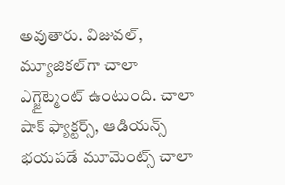అవుతారు. విజువల్, మ్యూజికల్‌గా చాలా ఎగ్జైట్మెంట్ ఉంటుంది. చాలా షాక్ ఫ్యాక్టర్స్, ఆడియన్స్ భయపడే మూమెంట్స్ చాలా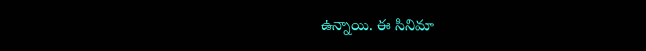ఉన్నాయి. ఈ సినిమా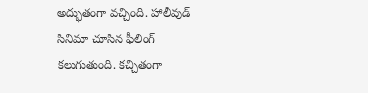అద్భుతంగా వచ్చింది. హాలీవుడ్ సినిమా చూసిన ఫీలింగ్ కలుగుతుంది. కచ్చితంగా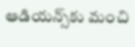ఆడియన్స్‌కు మంచి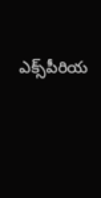ఎక్స్‌పీరియ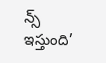న్స్ ఇస్తుంది’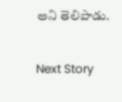అని తెలిపాడు.

Next Story